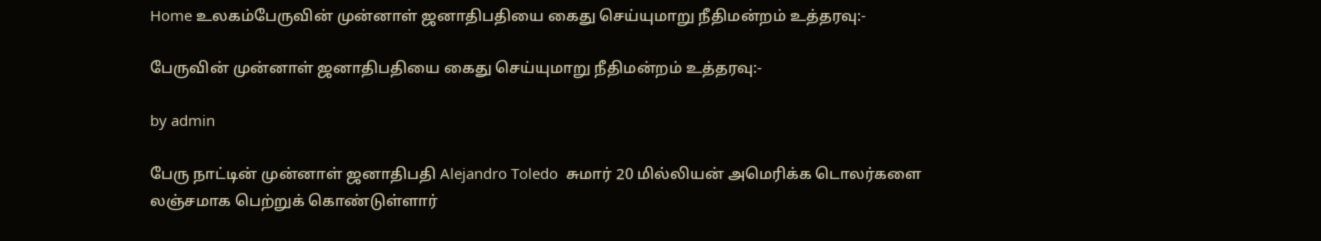Home உலகம்பேருவின் முன்னாள் ஜனாதிபதியை கைது செய்யுமாறு நீதிமன்றம் உத்தரவு:-

பேருவின் முன்னாள் ஜனாதிபதியை கைது செய்யுமாறு நீதிமன்றம் உத்தரவு:-

by admin

பேரு நாட்டின் முன்னாள் ஜனாதிபதி Alejandro Toledo  சுமார் 20 மில்லியன் அமெரிக்க டொலர்களை லஞ்சமாக பெற்றுக் கொண்டுள்ளார்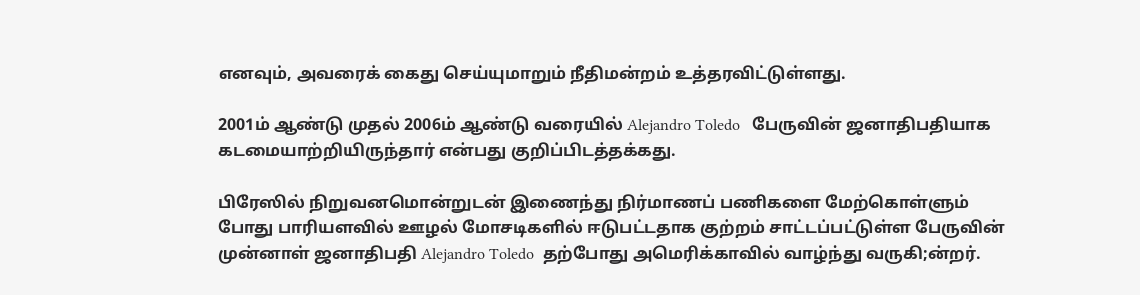எனவும், அவரைக் கைது செய்யுமாறும் நீதிமன்றம் உத்தரவிட்டுள்ளது.

2001ம் ஆண்டு முதல் 2006ம் ஆண்டு வரையில் Alejandro Toledo   பேருவின் ஜனாதிபதியாக கடமையாற்றியிருந்தார் என்பது குறிப்பிடத்தக்கது.

பிரேஸில் நிறுவனமொன்றுடன் இணைந்து நிர்மாணப் பணிகளை மேற்கொள்ளும் போது பாரியளவில் ஊழல் மோசடிகளில் ஈடுபட்டதாக குற்றம் சாட்டப்பட்டுள்ள பேருவின் முன்னாள் ஜனாதிபதி Alejandro Toledo  தற்போது அமெரிக்காவில் வாழ்ந்து வருகி;ன்றர்.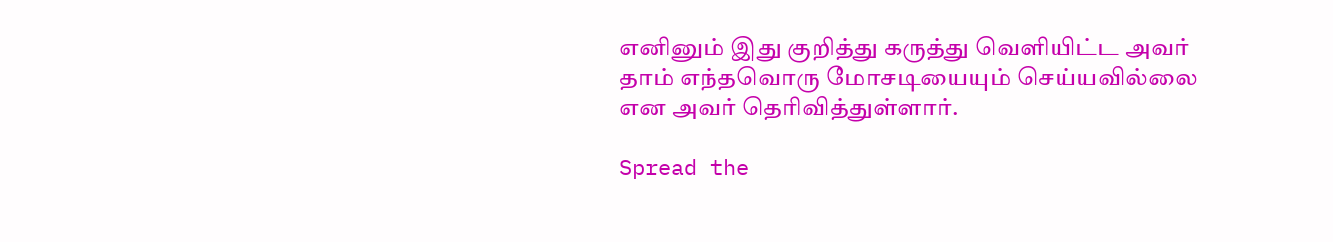எனினும் இது குறித்து கருத்து வெளியிட்ட அவர் தாம் எந்தவொரு மோசடியையும் செய்யவில்லை என அவர் தெரிவித்துள்ளார்.

Spread the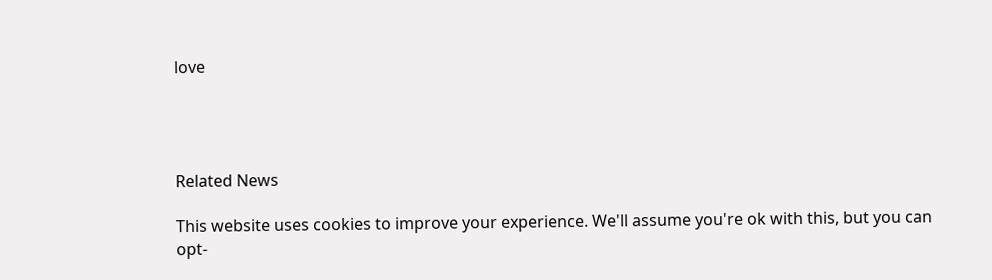love




Related News

This website uses cookies to improve your experience. We'll assume you're ok with this, but you can opt-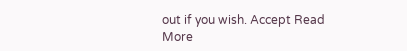out if you wish. Accept Read More